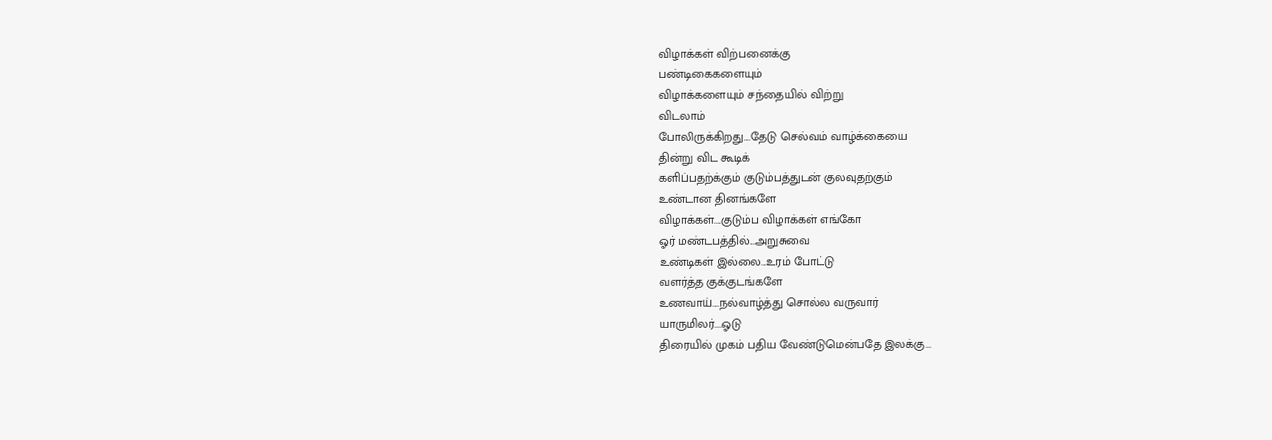விழாக்கள் விற்பனைக்கு
பண்டிகைகளையும்
விழாக்களையும் சந்தையில் விற்று
விடலாம்
போலிருக்கிறது....தேடு செல்வம் வாழ்க்கையை
தின்று விட கூடிக்
களிப்பதற்க்கும் குடும்பத்துடன் குலவுதற்கும்
உண்டான தினங்களே
விழாக்கள்....குடும்ப விழாக்கள் எங்கோ
ஓர் மண்டபத்தில்...அறுசுவை
உண்டிகள் இல்லை...உரம் போட்டு
வளர்த்த குக்குடங்களே
உணவாய்....நல்வாழ்த்து சொல்ல வருவார்
யாருமிலர்....ஓடு
திரையில் முகம் பதிய வேண்டுமென்பதே இலக்கு...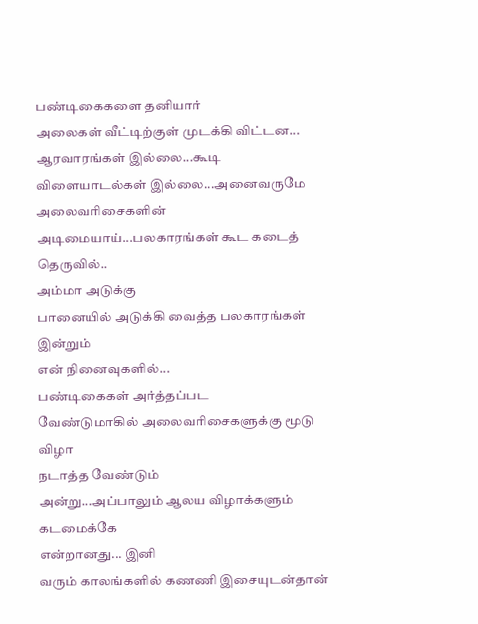பண்டிகைகளை தனியார்
அலைகள் வீட்டிற்குள் முடக்கி விட்டன...
ஆரவாரங்கள் இல்லை...கூடி
விளையாடல்கள் இல்லை...அனைவருமே
அலைவரிசைகளின்
அடிமையாய்...பலகாரங்கள் கூட கடைத் தெருவில்..
அம்மா அடுக்கு
பானையில் அடுக்கி வைத்த பலகாரங்கள் இன்றும்
என் நினைவுகளில்...
பண்டிகைகள் அர்த்தப்பட
வேண்டுமாகில் அலைவரிசைகளுக்கு மூடு விழா
நடாத்த வேண்டும்
அன்று...அப்பாலும் ஆலய விழாக்களும் கடமைக்கே
என்றானது... இனி
வரும் காலங்களில் கணணி இசையுடன்தான்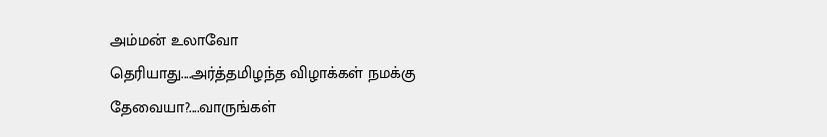அம்மன் உலாவோ
தெரியாது....அர்த்தமிழந்த விழாக்கள் நமக்கு
தேவையா?....வாருங்கள்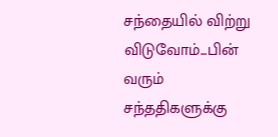சந்தையில் விற்று விடுவோம்...பின் வரும்
சந்ததிகளுக்கு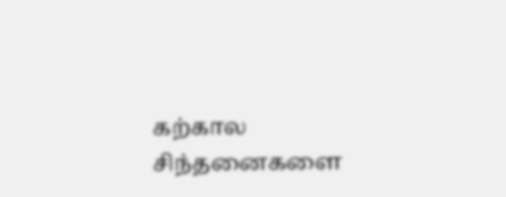கற்கால
சிந்தனைகளை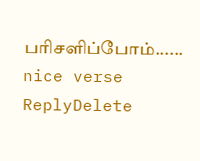பரிசளிப்போம்......
nice verse
ReplyDelete